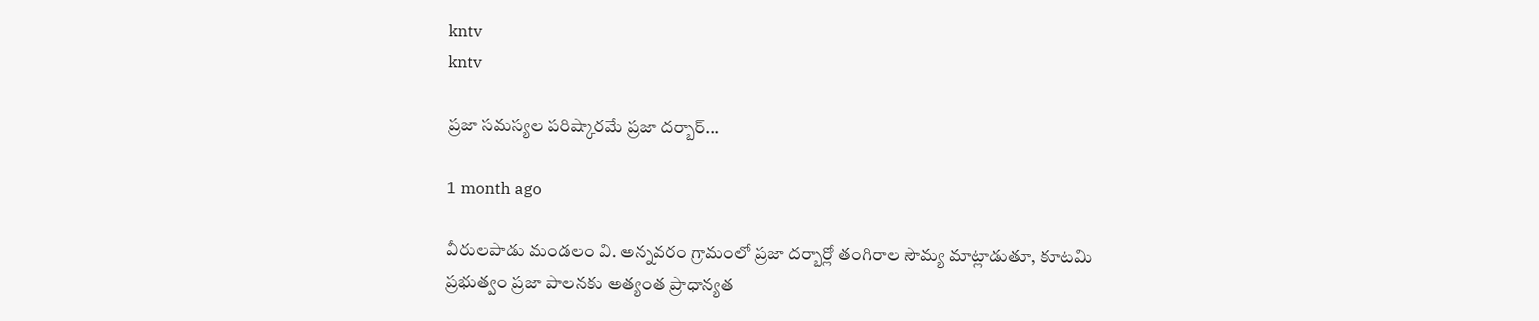kntv
kntv

ప్రజా సమస్యల పరిష్కారమే ప్రజా దర్బార్...

1 month ago

వీరులపాడు మండలం వి. అన్నవరం గ్రామంలో ప్రజా దర్బార్లో తంగిరాల సౌమ్య మాట్లాడుతూ, కూటమి ప్రభుత్వం ప్రజా పాలనకు అత్యంత ప్రాధాన్యత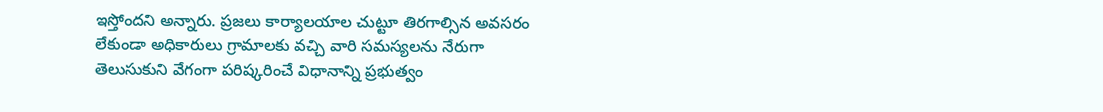ఇస్తోందని అన్నారు. ప్రజలు కార్యాలయాల చుట్టూ తిరగాల్సిన అవసరం లేకుండా అధికారులు గ్రామాలకు వచ్చి వారి సమస్యలను నేరుగా తెలుసుకుని వేగంగా పరిష్కరించే విధానాన్ని ప్రభుత్వం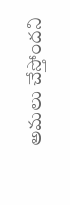అమలు చేస్తోందని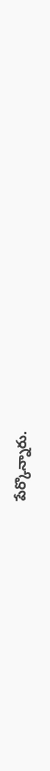పేర్కొన్నారు.